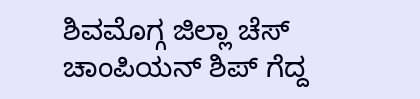ಶಿವಮೊಗ್ಗ ಜಿಲ್ಲಾ ಚೆಸ್ ಚಾಂಪಿಯನ್ ಶಿಪ್ ಗೆದ್ದ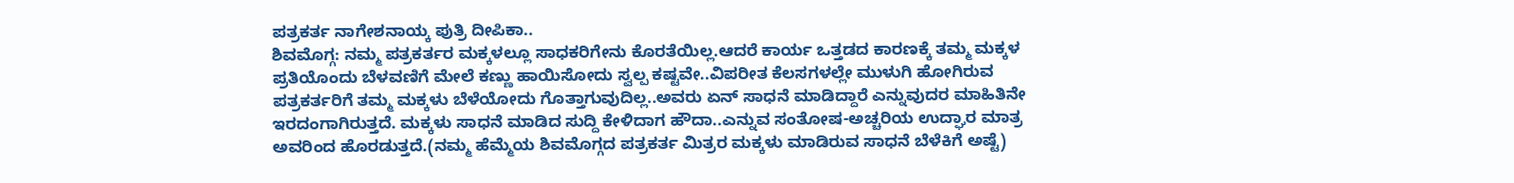ಪತ್ರಕರ್ತ ನಾಗೇಶನಾಯ್ಕ ಪುತ್ರಿ ದೀಪಿಕಾ..
ಶಿವಮೊಗ್ಗ: ನಮ್ಮ ಪತ್ರಕರ್ತರ ಮಕ್ಕಳಲ್ಲೂ ಸಾಧಕರಿಗೇನು ಕೊರತೆಯಿಲ್ಲ.ಆದರೆ ಕಾರ್ಯ ಒತ್ತಡದ ಕಾರಣಕ್ಕೆ ತಮ್ಮ ಮಕ್ಕಳ ಪ್ರತಿಯೊಂದು ಬೆಳವಣಿಗೆ ಮೇಲೆ ಕಣ್ಣು ಹಾಯಿಸೋದು ಸ್ವಲ್ಪ ಕಷ್ಟವೇ..ವಿಪರೀತ ಕೆಲಸಗಳಲ್ಲೇ ಮುಳುಗಿ ಹೋಗಿರುವ ಪತ್ರಕರ್ತರಿಗೆ ತಮ್ಮ ಮಕ್ಕಳು ಬೆಳೆಯೋದು ಗೊತ್ತಾಗುವುದಿಲ್ಲ..ಅವರು ಏನ್ ಸಾಧನೆ ಮಾಡಿದ್ದಾರೆ ಎನ್ನುವುದರ ಮಾಹಿತಿನೇ ಇರದಂಗಾಗಿರುತ್ತದೆ. ಮಕ್ಕಳು ಸಾಧನೆ ಮಾಡಿದ ಸುದ್ದಿ ಕೇಳಿದಾಗ ಹೌದಾ..ಎನ್ನುವ ಸಂತೋಷ-ಅಚ್ಚರಿಯ ಉದ್ಘಾರ ಮಾತ್ರ ಅವರಿಂದ ಹೊರಡುತ್ತದೆ.(ನಮ್ಮ ಹೆಮ್ಮೆಯ ಶಿವಮೊಗ್ಗದ ಪತ್ರಕರ್ತ ಮಿತ್ರರ ಮಕ್ಕಳು ಮಾಡಿರುವ ಸಾಧನೆ ಬೆಳೆಕಿಗೆ ಅಷ್ಟೆ)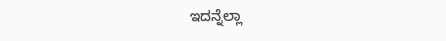ಇದನ್ನೆಲ್ಲಾ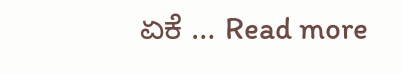ಏಕೆ … Read more